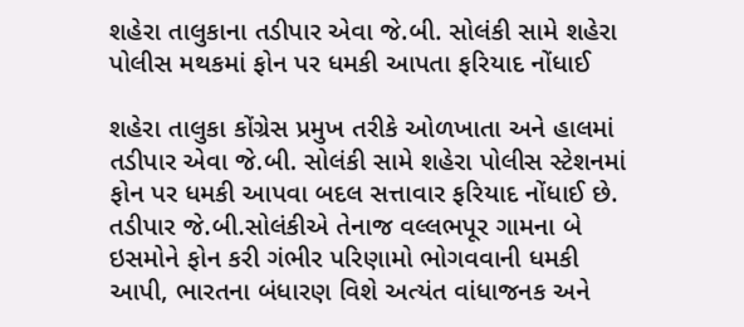શહેરા તાલુકાના તડીપાર એવા જે.બી. સોલંકી સામે શહેરા પોલીસ મથકમાં ફોન પર ધમકી આપતા ફરિયાદ નોંધાઈ

શહેરા તાલુકા કોંગ્રેસ પ્રમુખ તરીકે ઓળખાતા અને હાલમાં તડીપાર એવા જે.બી. સોલંકી સામે શહેરા પોલીસ સ્ટેશનમાં ફોન પર ધમકી આપવા બદલ સત્તાવાર ફરિયાદ નોંધાઈ છે. તડીપાર જે.બી.સોલંકીએ તેનાજ વલ્લભપૂર ગામના બે ઇસમોને ફોન કરી ગંભીર પરિણામો ભોગવવાની ધમકી આપી, ભારતના બંધારણ વિશે અત્યંત વાંધાજનક અને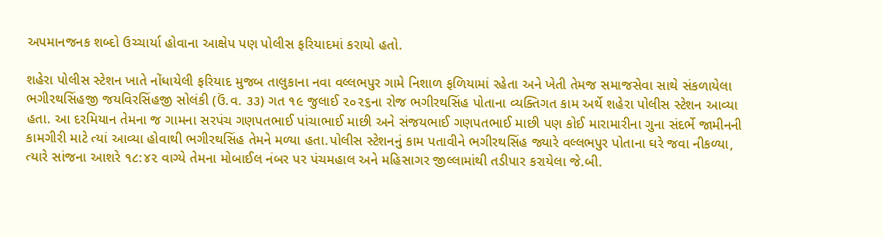અપમાનજનક શબ્દો ઉચ્ચાર્યા હોવાના આક્ષેપ પણ પોલીસ ફરિયાદમાં કરાયો હતો.

શહેરા પોલીસ સ્ટેશન ખાતે નોંધાયેલી ફરિયાદ મુજબ તાલુકાના નવા વલ્લભપુર ગામે નિશાળ ફળિયામાં રહેતા અને ખેતી તેમજ સમાજસેવા સાથે સંકળાયેલા ભગીરથસિંહજી જયવિરસિંહજી સોલંકી (ઉં.વ. ૩૩) ગત ૧૯ જુલાઈ ૨૦૨૬ના રોજ ભગીરથસિંહ પોતાના વ્યક્તિગત કામ અર્થે શહેરા પોલીસ સ્ટેશન આવ્યા હતા. આ દરમિયાન તેમના જ ગામના સરપંચ ગણપતભાઈ પાંચાભાઈ માછી અને સંજયભાઈ ગણપતભાઈ માછી પણ કોઈ મારામારીના ગુના સંદર્ભે જામીનની કામગીરી માટે ત્યાં આવ્યા હોવાથી ભગીરથસિંહ તેમને મળ્યા હતા.પોલીસ સ્ટેશનનું કામ પતાવીને ભગીરથસિંહ જ્યારે વલ્લભપુર પોતાના ઘરે જવા નીકળ્યા, ત્યારે સાંજના આશરે ૧૮:૪૨ વાગ્યે તેમના મોબાઈલ નંબર પર પંચમહાલ અને મહિસાગર જીલ્લામાંથી તડીપાર કરાયેલા જે.બી.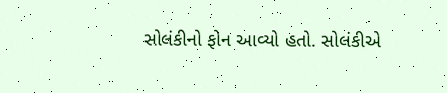સોલંકીનો ફોન આવ્યો હતો. સોલંકીએ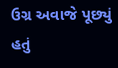ઉગ્ર અવાજે પૂછ્યું હતું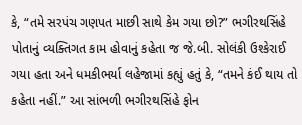કે, “તમે સરપંચ ગણપત માછી સાથે કેમ ગયા છો?” ભગીરથસિંહે પોતાનું વ્યક્તિગત કામ હોવાનું કહેતા જ જે.બી. સોલંકી ઉશ્કેરાઈ ગયા હતા અને ધમકીભર્યા લહેજામાં કહ્યું હતું કે, “તમને કંઈ થાય તો કહેતા નહીં.” આ સાંભળી ભગીરથસિંહે ફોન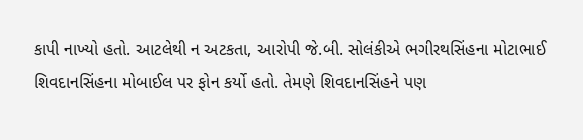કાપી નાખ્યો હતો. આટલેથી ન અટકતા, આરોપી જે.બી. સોલંકીએ ભગીરથસિંહના મોટાભાઈ શિવદાનસિંહના મોબાઈલ પર ફોન કર્યો હતો. તેમણે શિવદાનસિંહને પણ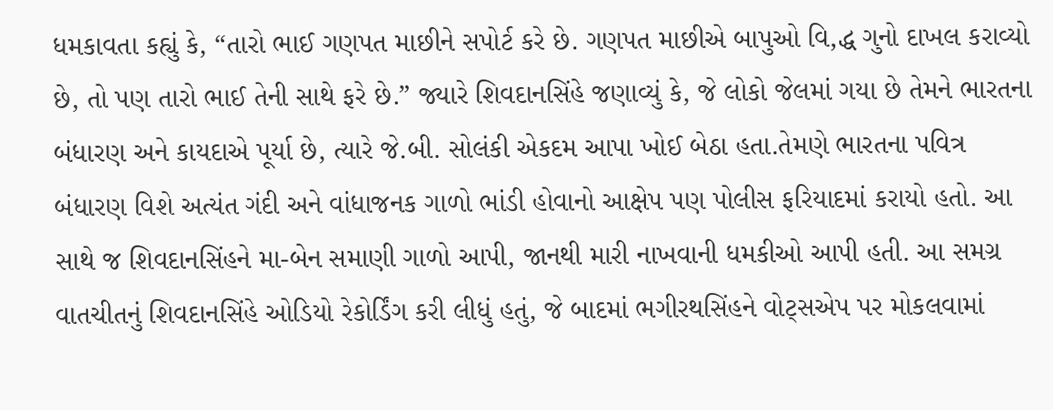ધમકાવતા કહ્યું કે, “તારો ભાઈ ગણપત માછીને સપોર્ટ કરે છે. ગણપત માછીએ બાપુઓ વિ‚દ્ધ ગુનો દાખલ કરાવ્યો છે, તો પણ તારો ભાઈ તેની સાથે ફરે છે.” જ્યારે શિવદાનસિંહે જણાવ્યું કે, જે લોકો જેલમાં ગયા છે તેમને ભારતના બંધારણ અને કાયદાએ પૂર્યા છે, ત્યારે જે.બી. સોલંકી એકદમ આપા ખોઈ બેઠા હતા.તેમણે ભારતના પવિત્ર બંધારણ વિશે અત્યંત ગંદી અને વાંધાજનક ગાળો ભાંડી હોવાનો આક્ષેપ પણ પોલીસ ફરિયાદમાં કરાયો હતો. આ સાથે જ શિવદાનસિંહને મા-બેન સમાણી ગાળો આપી, જાનથી મારી નાખવાની ધમકીઓ આપી હતી. આ સમગ્ર વાતચીતનું શિવદાનસિંહે ઓડિયો રેકોર્ડિંગ કરી લીધું હતું, જે બાદમાં ભગીરથસિંહને વોટ્સએપ પર મોકલવામાં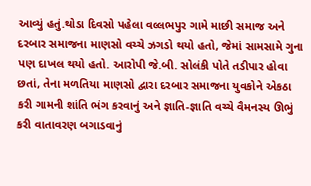આવ્યું હતું.થોડા દિવસો પહેલા વલ્લભપુર ગામે માછી સમાજ અને દરબાર સમાજના માણસો વચ્ચે ઝગડો થયો હતો, જેમાં સામસામે ગુના પણ દાખલ થયો હતો. આરોપી જે.બી. સોલંકી પોતે તડીપાર હોવા છતાં, તેના મળતિયા માણસો દ્વારા દરબાર સમાજના યુવકોને એકઠા કરી ગામની શાંતિ ભંગ કરવાનું અને જ્ઞાતિ-જ્ઞાતિ વચ્ચે વૈમનસ્ય ઊભું કરી વાતાવરણ બગાડવાનું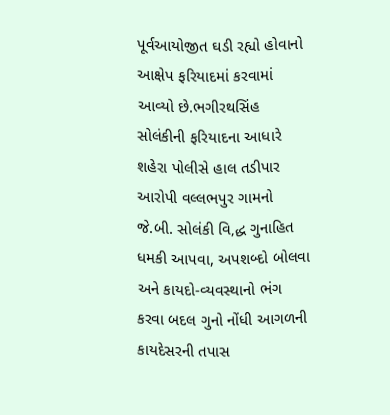પૂર્વઆયોજીત ઘડી રહ્યો હોવાનો આક્ષેપ ફરિયાદમાં કરવામાં આવ્યો છે.ભગીરથસિંહ સોલંકીની ફરિયાદના આધારે શહેરા પોલીસે હાલ તડીપાર આરોપી વલ્લભપુર ગામનો જે.બી. સોલંકી વિ‚દ્ધ ગુનાહિત ધમકી આપવા, અપશબ્દો બોલવા અને કાયદો-વ્યવસ્થાનો ભંગ કરવા બદલ ગુનો નોંધી આગળની કાયદેસરની તપાસ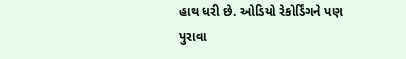હાથ ધરી છે. ઓડિયો રેકોર્ડિંગને પણ પુરાવા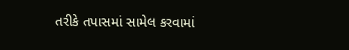તરીકે તપાસમાં સામેલ કરવામાં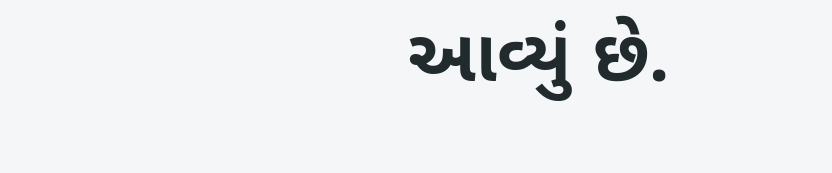આવ્યું છે.